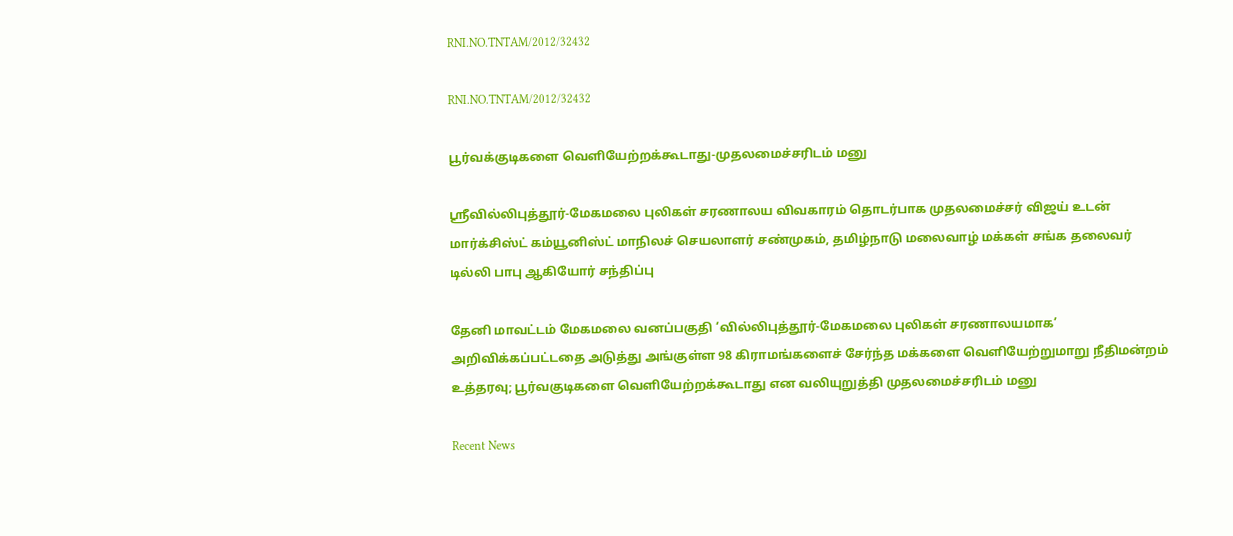RNI.NO.TNTAM/2012/32432

RNI.NO.TNTAM/2012/32432

பூர்வக்குடிகளை வெளியேற்றக்கூடாது-முதலமைச்சரிடம் மனு

ஸ்ரீவில்லிபுத்தூர்-மேகமலை புலிகள் சரணாலய விவகாரம் தொடர்பாக முதலமைச்சர் விஜய் உடன் மார்க்சிஸ்ட் கம்யூனிஸ்ட் மாநிலச் செயலாளர் சண்முகம், தமிழ்நாடு மலைவாழ் மக்கள் சங்க தலைவர் டில்லி பாபு ஆகியோர் சந்திப்பு

தேனி மாவட்டம் மேகமலை வனப்பகுதி ‘வில்லிபுத்தூர்-மேகமலை புலிகள் சரணாலயமாக’ அறிவிக்கப்பட்டதை அடுத்து அங்குள்ள 98 கிராமங்களைச் சேர்ந்த மக்களை வெளியேற்றுமாறு நீதிமன்றம் உத்தரவு; பூர்வகுடிகளை வெளியேற்றக்கூடாது என வலியுறுத்தி முதலமைச்சரிடம் மனு

Recent News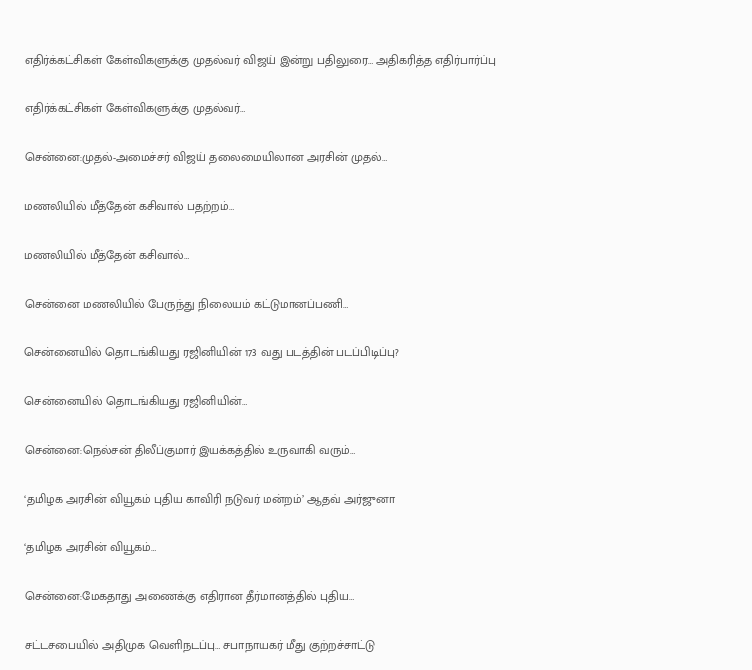எதிர்க்கட்சிகள் கேள்விகளுக்கு முதல்வர் விஜய் இன்று பதிலுரை… அதிகரித்த எதிர்பார்ப்பு

எதிர்க்கட்சிகள் கேள்விகளுக்கு முதல்வர்…

சென்னை:முதல்-அமைச்சர் விஜய் தலைமையிலான அரசின் முதல்…

மணலியில் மீத்தேன் கசிவால் பதற்றம்…

மணலியில் மீத்தேன் கசிவால்…

சென்னை மணலியில் பேருந்து நிலையம் கட்டுமானப்பணி…

சென்னையில் தொடங்கியது ரஜினியின் 173 வது படத்தின் படப்பிடிப்பு?

சென்னையில் தொடங்கியது ரஜினியின்…

சென்னை:நெல்சன் திலீப்குமார் இயக்கத்தில் உருவாகி வரும்…

‘தமிழக அரசின் வியூகம் புதிய காவிரி நடுவர் மன்றம்’ ஆதவ் அர்ஜுனா

‘தமிழக அரசின் வியூகம்…

சென்னை:மேகதாது அணைக்கு எதிரான தீர்மானத்தில் புதிய…

சட்டசபையில் அதிமுக வெளிநடப்பு… சபாநாயகர் மீது குற்றச்சாட்டு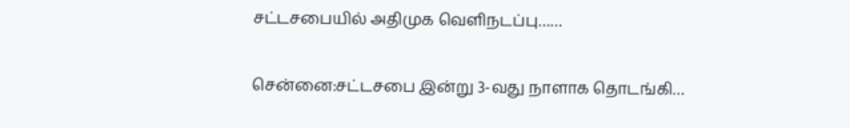சட்டசபையில் அதிமுக வெளிநடப்பு……

சென்னை:சட்டசபை இன்று 3-வது நாளாக தொடங்கி…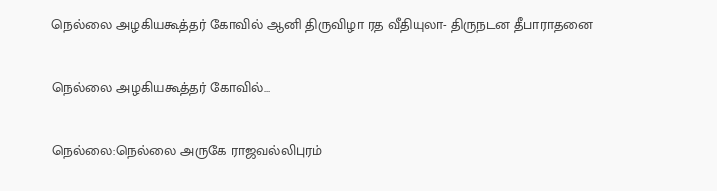நெல்லை அழகியகூத்தர் கோவில் ஆனி திருவிழா ரத வீதியுலா- திருநடன தீபாராதனை

நெல்லை அழகியகூத்தர் கோவில்…

நெல்லை:நெல்லை அருகே ராஜவல்லிபுரம்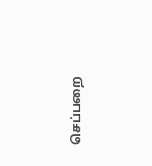செப்பறை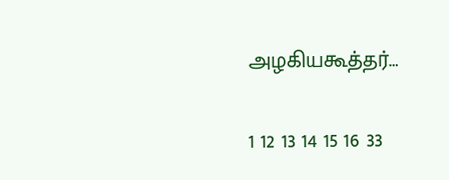அழகியகூத்தர்…

1 12 13 14 15 16 33